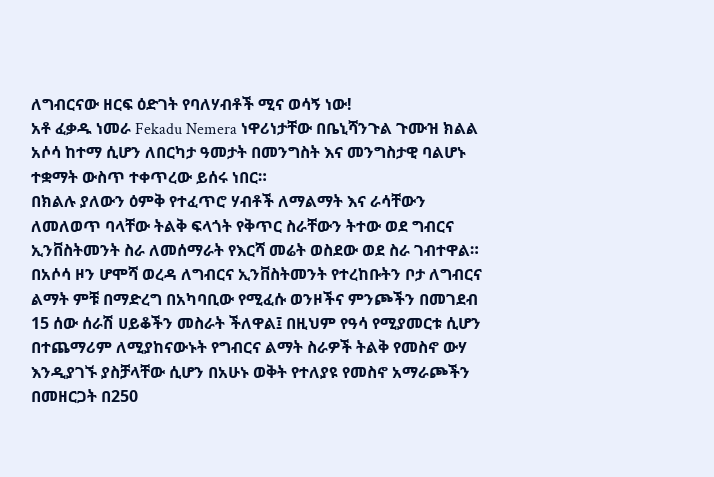ለግብርናው ዘርፍ ዕድገት የባለሃብቶች ሚና ወሳኝ ነው!
አቶ ፈቃዱ ነመራ Fekadu Nemera ነዋሪነታቸው በቤኒሻንጉል ጉሙዝ ክልል አሶሳ ከተማ ሲሆን ለበርካታ ዓመታት በመንግስት እና መንግስታዊ ባልሆኑ ተቋማት ውስጥ ተቀጥረው ይሰሩ ነበር።
በክልሉ ያለውን ዕምቅ የተፈጥሮ ሃብቶች ለማልማት እና ራሳቸውን ለመለወጥ ባላቸው ትልቅ ፍላጎት የቅጥር ስራቸውን ትተው ወደ ግብርና ኢንቨስትመንት ስራ ለመሰማራት የእርሻ መሬት ወስደው ወደ ስራ ገብተዋል።
በአሶሳ ዞን ሆሞሻ ወረዳ ለግብርና ኢንቨስትመንት የተረከቡትን ቦታ ለግብርና ልማት ምቹ በማድረግ በአካባቢው የሚፈሱ ወንዞችና ምንጮችን በመገደብ 15 ሰው ሰራሽ ሀይቆችን መስራት ችለዋል፤ በዚህም የዓሳ የሚያመርቱ ሲሆን በተጨማሪም ለሚያከናውኑት የግብርና ልማት ስራዎች ትልቅ የመስኖ ውሃ እንዲያገኙ ያስቻላቸው ሲሆን በአሁኑ ወቅት የተለያዩ የመስኖ አማራጮችን በመዘርጋት በ250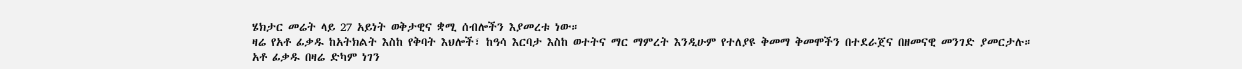ሄክታር መሬት ላይ 27 አይነት ወቅታዊና ቋሚ ሰብሎችን እያመረቱ ነው።
ዛሬ የአቶ ፊቃዱ ከአትክልት እስከ የቅባት እህሎች፣ ከዓሳ እርባታ እስከ ወተትና ማር ማምረት እንዲሁም የተለያዩ ቅመማ ቅመሞችን በተደራጀና በዘመናዊ መንገድ ያመርታሉ።
አቶ ፊቃዱ በዛሬ ድካም ነገን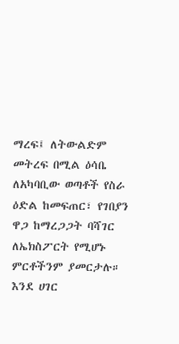ማረፍ፤ ለትውልድም መትረፍ በሚል ዕሳቤ ለአካባቢው ወጣቶች የስራ ዕድል ከመፍጠር፣ የገበያን ዋጋ ከማረጋጋት ባሻገር ለኤክስፖርት የሚሆኑ ምርቶችንም ያመርታሉ።
እንደ ሀገር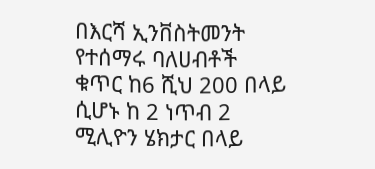በእርሻ ኢንቨስትመንት የተሰማሩ ባለሀብቶች ቁጥር ከ6 ሺህ 200 በላይ ሲሆኑ ከ 2 ነጥብ 2 ሚሊዮን ሄክታር በላይ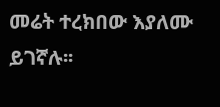መሬት ተረክበው እያለሙ ይገኛሉ፡፡